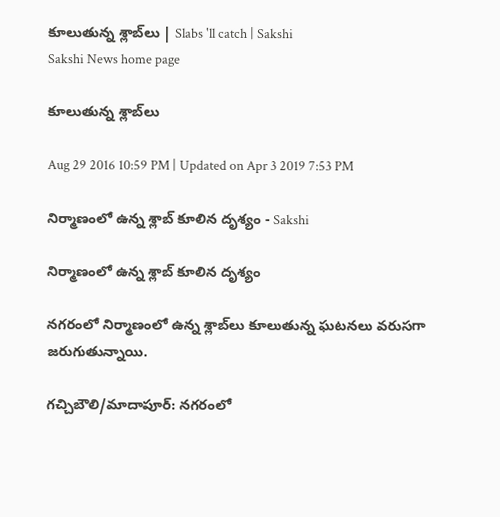కూలుతున్న శ్లాబ్‌లు | Slabs 'll catch | Sakshi
Sakshi News home page

కూలుతున్న శ్లాబ్‌లు

Aug 29 2016 10:59 PM | Updated on Apr 3 2019 7:53 PM

నిర్మాణంలో ఉన్న శ్లాబ్‌ కూలిన దృశ్యం - Sakshi

నిర్మాణంలో ఉన్న శ్లాబ్‌ కూలిన దృశ్యం

నగరంలో నిర్మాణంలో ఉన్న శ్లాబ్‌లు కూలుతున్న ఘటనలు వరుసగా జరుగుతున్నాయి.

గచ్చిబౌలి/మాదాపూర్‌: నగరంలో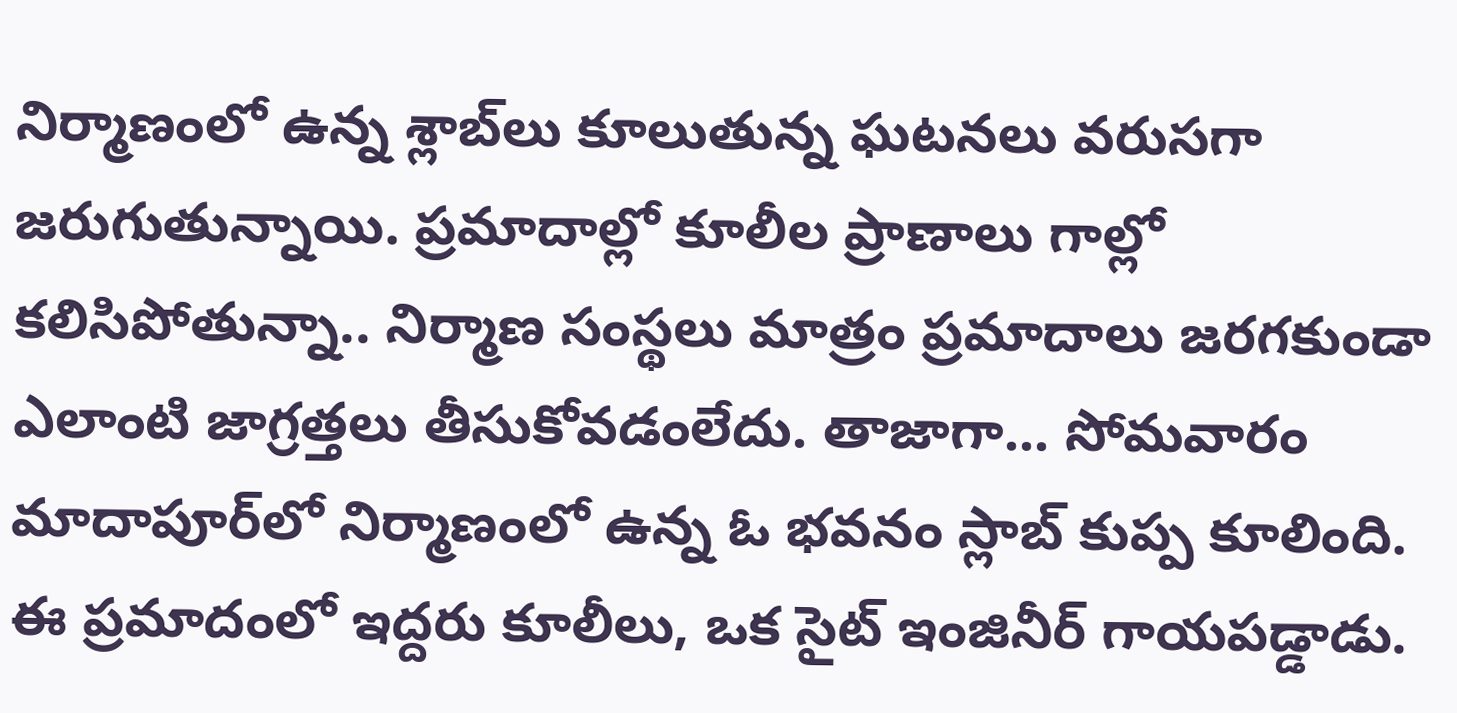నిర్మాణంలో ఉన్న శ్లాబ్‌లు కూలుతున్న ఘటనలు వరుసగా జరుగుతున్నాయి. ప్రమాదాల్లో కూలీల ప్రాణాలు గాల్లో కలిసిపోతున్నా.. నిర్మాణ సంస్థలు మాత్రం ప్రమాదాలు జరగకుండా ఎలాంటి జాగ్రత్తలు తీసుకోవడంలేదు. తాజాగా... సోమవారం మాదాపూర్‌లో నిర్మాణంలో ఉన్న ఓ భవనం స్లాబ్‌ కుప్ప కూలింది. ఈ ప్రమాదంలో ఇద్దరు కూలీలు, ఒక సైట్‌ ఇంజినీర్‌ గాయపడ్డాడు.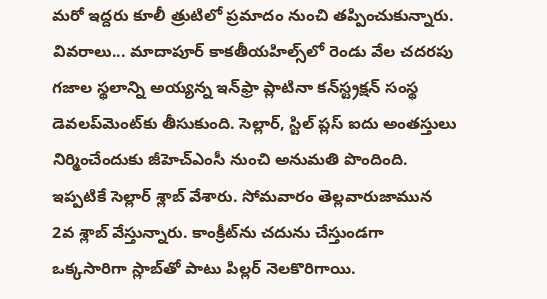మరో ఇద్దరు కూలీ త్రుటిలో ప్రమాదం నుంచి తప్పించుకున్నారు. వివరాలు... మాదాపూర్‌ కాకతీయహిల్స్‌లో రెండు వేల చదరపు గజాల స్థలాన్ని అయ్యన్న ఇన్‌ఫ్రా ప్లాటినా కన్‌స్ట్రక్షన్‌ సంస్థ డెవలప్‌మెంట్‌కు తీసుకుంది. సెల్లార్, స్టిల్‌ ప్లస్‌ ఐదు అంతస్తులు నిర్మించేందుకు జీహెచ్‌ఎంసీ నుంచి అనుమతి పొందింది. ఇప్పటికే సెల్లార్‌ శ్లాబ్‌ వేశారు. సోమవారం తెల్లవారుజామున 2వ శ్లాబ్‌ వేస్తున్నారు. కాంక్రీట్‌ను చదును చేస్తుండగా ఒక్కసారిగా స్లాబ్‌తో పాటు పిల్లర్‌ నెలకొరిగాయి.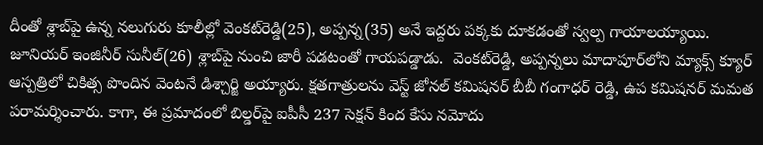దీంతో శ్లాబ్‌పై ఉన్న నలుగురు కూలీల్లో వెంకట్‌రెడ్డి(25), అప్పన్న(35) అనే ఇద్దరు పక్కకు దూకడంతో స్వల్ప గాయాలయ్యాయి.  జూనియర్‌ ఇంజినీర్‌ సునీల్‌(26) శ్లాబ్‌పై నుంచి జారీ పడటంతో గాయపడ్డాడు.  వెంకట్‌రెడ్డి, అప్పన్నలు మాదాపూర్‌లోని మ్యాక్స్‌ క్యూర్‌ ఆస్పత్రిలో చికిత్స పొందిన వెంటనే డిశ్చార్జి అయ్యారు. క్షతగాత్రులను వెస్ట్‌ జోనల్‌ కమిషనర్‌ బీబీ గంగాధర్‌ రెడ్డి, ఉప కమిషనర్‌ మమత పరామర్శించారు. కాగా, ఈ ప్రమాదంలో బిల్డర్‌పై ఐపీసీ 237 సెక్షన్‌ కింద కేసు నమోదు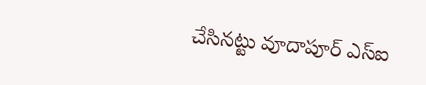చేసినట్టు వూదాపూర్‌ ఎస్‌ఐ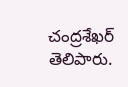చంద్రశేఖర్‌ తెలిపారు.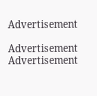Advertisement

Advertisement
Advertisement